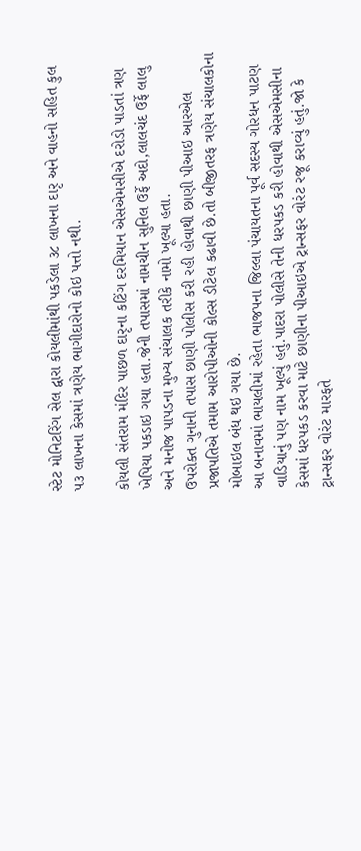સ્ટેટ મોનિટરિંગ સેલ દ્વારા કોયલીમાંથી પકડેલા ૩૮ લાખના દારૃ અને વાહનો સહિત કુલ ૫૩ લાખના કેસમાં ત્રણેય ભાગીદારોનો કોઇ પત્તો નથી.

કોયલી સંતરામ મંદિર પાછળ દારૃના કટિંગ દરમિયાન એસએમસીએ દરોડો પાડતાં ત્રણ ખેપિયા પકડાઇ ગયા હતા.જેની તપાસમાં નામચીન સુનિલ ઉર્ફે અદો,લાલચંદ ઉર્ફે લાલુ અને મનોજ પાપડના મુખ્ય સંચાલક તરીકે નામો ખૂલ્યા હતા.
ઉપરોક્ત ગુનાની તપાસ છાણી પોલીસ કરી રહી હોવાથી છાણી પીઆઇ આરએલ પ્રજાપતિએ તમામ આરોપીઓની કોલ્સ ડીટેલ કઢાવી છે.તો બીજીતરફ ત્રણેય સંચાલકોના મોબાઇલ બંધ થઇ ગયા છે.
આ બનાવમાં ભાયલીમાં રહેતા ભાજપના જિલ્લા પંચાયતના પૂર્વ સદસ્ય ગોરધન પાટણ વાડિયાનું પણ નામ ખૂલ્યું હતું.પાદરા પોલીસે તેની ધરપકડ કરી હોવાથી એસએમસીના કેસમાં ધરપકડ કરવા માટે છાણીના પીઆઇએ ટ્રાન્સફર વોરંટ રજૂ કરાવ્યું હતું.જો કે ટ્રાન્સફર વોરંટ મારફતે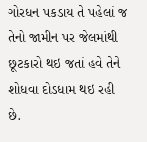ગોરધન પકડાય તે પહેલાં જ તેનો જામીન પર જેલમાંથી છૂટકારો થઇ જતાં હવે તેને શોધવા દોડધામ થઇ રહી છે.